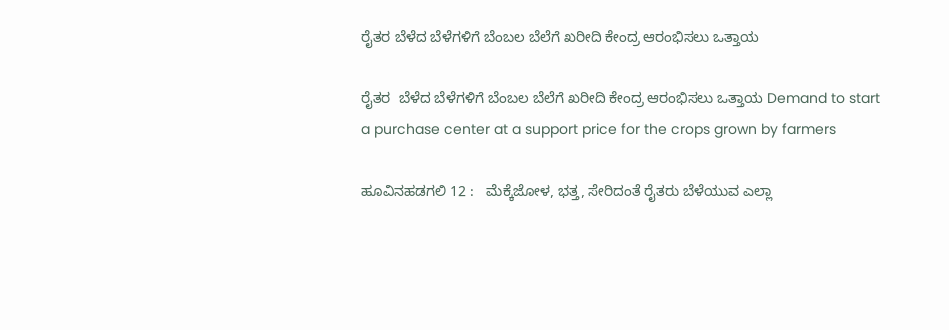ರೈತರ ಬೆಳೆದ ಬೆಳೆಗಳಿಗೆ ಬೆಂಬಲ ಬೆಲೆಗೆ ಖರೀದಿ ಕೇಂದ್ರ ಆರಂಭಿಸಲು ಒತ್ತಾಯ

ರೈತರ  ಬೆಳೆದ ಬೆಳೆಗಳಿಗೆ ಬೆಂಬಲ ಬೆಲೆಗೆ ಖರೀದಿ ಕೇಂದ್ರ ಆರಂಭಿಸಲು ಒತ್ತಾಯ Demand to start a purchase center at a support price for the crops grown by farmers

ಹೂವಿನಹಡಗಲಿ 12 :   ಮೆಕ್ಕೆಜೋಳ, ಭತ್ತ, ಸೇರಿದಂತೆ ರೈತರು ಬೆಳೆಯುವ ಎಲ್ಲಾ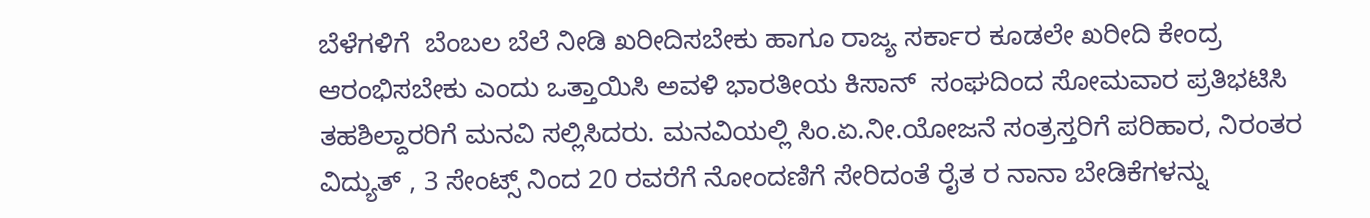ಬೆಳೆಗಳಿಗೆ  ಬೆಂಬಲ ಬೆಲೆ ನೀಡಿ ಖರೀದಿಸಬೇಕು ಹಾಗೂ ರಾಜ್ಯ ಸರ್ಕಾರ ಕೂಡಲೇ ಖರೀದಿ ಕೇಂದ್ರ ಆರಂಭಿಸಬೇಕು ಎಂದು ಒತ್ತಾಯಿಸಿ ಅವಳಿ ಭಾರತೀಯ ಕಿಸಾನ್  ಸಂಘದಿಂದ ಸೋಮವಾರ ಪ್ರತಿಭಟಿಸಿ ತಹಶಿಲ್ದಾರರಿಗೆ ಮನವಿ ಸಲ್ಲಿಸಿದರು. ಮನವಿಯಲ್ಲಿ ಸಿಂ.ಏ.ನೀ.ಯೋಜನೆ ಸಂತ್ರಸ್ತರಿಗೆ ಪರಿಹಾರ, ನಿರಂತರ ವಿದ್ಯುತ್ , 3 ಸೇಂಟ್ಸ್‌ ನಿಂದ 20 ರವರೆಗೆ ನೋಂದಣಿಗೆ ಸೇರಿದಂತೆ ರೈತ ರ ನಾನಾ ಬೇಡಿಕೆಗಳನ್ನು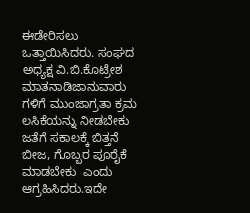ಈಡೇರಿಸಲು ಒತ್ತಾಯಿಸಿದರು. ಸಂಘದ ಅಧ್ಯಕ್ಷ ವಿ.ಬಿ.ಕೊಟ್ರೇಶ ಮಾತನಾಡಿಜಾನುವಾರು ಗಳಿಗೆ ಮುಂಜಾಗ್ರತಾ ಕ್ರಮ ಲಸಿಕೆಯನ್ನು ನೀಡಬೇಕು ಜತೆಗೆ ಸಕಾಲಕ್ಕೆ ಬಿತ್ತನೆ ಬೀಜ, ಗೊಬ್ಬರ ಪೂರೈಕೆ ಮಾಡಬೇಕು  ಎಂದು ಆಗ್ರಹಿಸಿದರು.ಇದೇ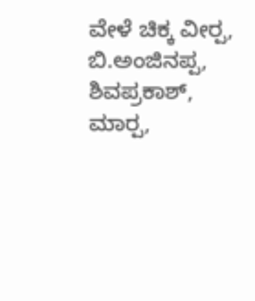ವೇಳೆ ಚಿಕ್ಕ ವೀರ‍್ಪ, ಬಿ.ಅಂಜಿನಪ್ಪ, ಶಿವಪ್ರಕಾಶ್, ಮಾರ‍್ಪ,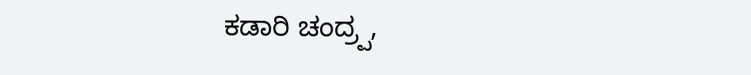ಕಡಾರಿ ಚಂದ್ರ‍್ಪ,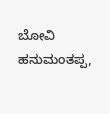ಬೋವಿ ಹನುಮಂತಪ್ಪ,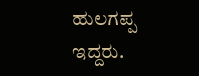ಹುಲಗಪ್ಪ ಇದ್ದರು.